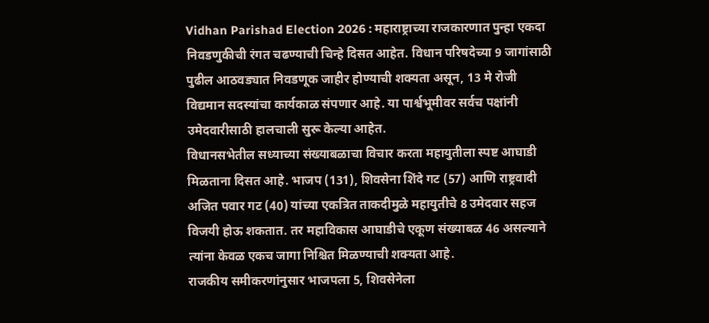Vidhan Parishad Election 2026 : महाराष्ट्राच्या राजकारणात पुन्हा एकदा निवडणुकीची रंगत चढण्याची चिन्हे दिसत आहेत. विधान परिषदेच्या 9 जागांसाठी पुढील आठवड्यात निवडणूक जाहीर होण्याची शक्यता असून, 13 मे रोजी विद्यमान सदस्यांचा कार्यकाळ संपणार आहे. या पार्श्वभूमीवर सर्वच पक्षांनी उमेदवारीसाठी हालचाली सुरू केल्या आहेत.
विधानसभेतील सध्याच्या संख्याबळाचा विचार करता महायुतीला स्पष्ट आघाडी मिळताना दिसत आहे. भाजप (131), शिवसेना शिंदे गट (57) आणि राष्ट्रवादी अजित पवार गट (40) यांच्या एकत्रित ताकदीमुळे महायुतीचे 8 उमेदवार सहज विजयी होऊ शकतात. तर महाविकास आघाडीचे एकूण संख्याबळ 46 असल्याने त्यांना केवळ एकच जागा निश्चित मिळण्याची शक्यता आहे.
राजकीय समीकरणांनुसार भाजपला 5, शिवसेनेला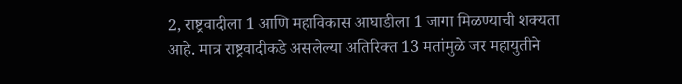2, राष्ट्रवादीला 1 आणि महाविकास आघाडीला 1 जागा मिळण्याची शक्यता आहे. मात्र राष्ट्रवादीकडे असलेल्या अतिरिक्त 13 मतांमुळे जर महायुतीने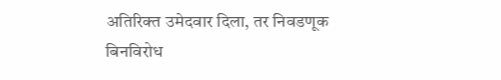अतिरिक्त उमेदवार दिला, तर निवडणूक बिनविरोध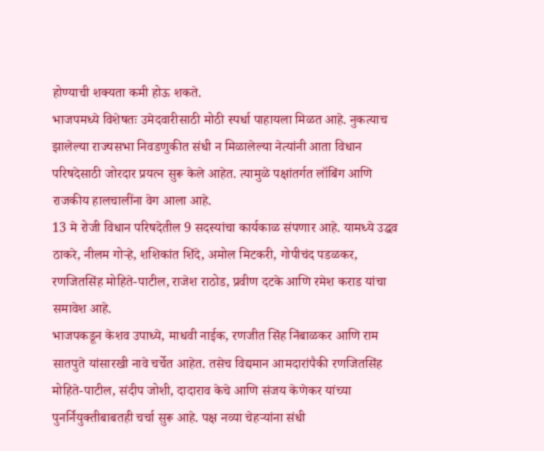होण्याची शक्यता कमी होऊ शकते.
भाजपमध्ये विशेषतः उमेदवारीसाठी मोठी स्पर्धा पाहायला मिळत आहे. नुकत्याच झालेल्या राज्यसभा निवडणुकीत संधी न मिळालेल्या नेत्यांनी आता विधान परिषदेसाठी जोरदार प्रयत्न सुरू केले आहेत. त्यामुळे पक्षांतर्गत लॉबिंग आणि राजकीय हालचालींना वेग आला आहे.
13 मे रोजी विधान परिषदेतील 9 सदस्यांचा कार्यकाळ संपणार आहे. यामध्ये उद्धव ठाकरे, नीलम गोऱ्हे, शशिकांत शिंदे, अमोल मिटकरी, गोपीचंद पडळकर, रणजितसिंह मोहिते-पाटील, राजेश राठोड, प्रवीण दटके आणि रमेश कराड यांचा समावेश आहे.
भाजपकडून केशव उपाध्ये, माधवी नाईक, रणजीत सिंह निंबाळकर आणि राम सातपुते यांसारखी नावे चर्चेत आहेत. तसेच विद्यमान आमदारांपैकी रणजितसिंह मोहिते-पाटील, संदीप जोशी, दादाराव केचे आणि संजय केणेकर यांच्या पुनर्नियुक्तीबाबतही चर्चा सुरू आहे. पक्ष नव्या चेहऱ्यांना संधी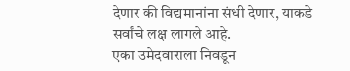देणार की विद्यमानांना संधी देणार, याकडे सर्वांचे लक्ष लागले आहे.
एका उमेदवाराला निवडून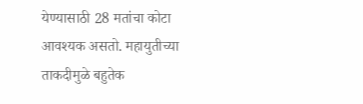येण्यासाठी 28 मतांचा कोटा आवश्यक असतो. महायुतीच्या ताकदीमुळे बहुतेक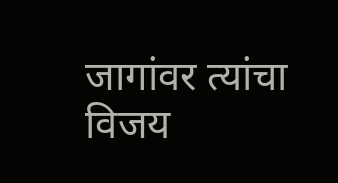जागांवर त्यांचा विजय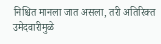निश्चित मानला जात असला, तरी अतिरिक्त उमेदवारीमुळे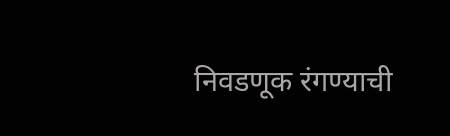निवडणूक रंगण्याची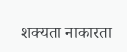शक्यता नाकारता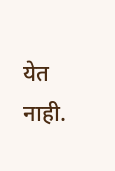येत नाही.